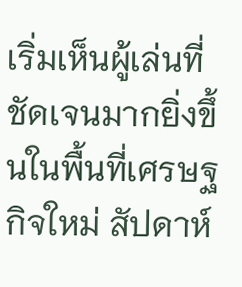เริ่มเห็นผู้เล่นที่ชัดเจนมากยิ่งขึ้นในพื้นที่เศรษฐกิจใหม่ สัปดาห์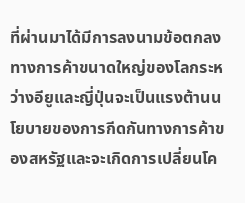ที่ผ่านมาได้มีการลงนามข้อตกลงทางการค้าขนาดใหญ่ของโลกระหว่างอียูและญี่ปุ่นจะเป็นแรงต้านนโยบายของการกีดกันทางการค้าของสหรัฐและจะเกิดการเปลี่ยนโค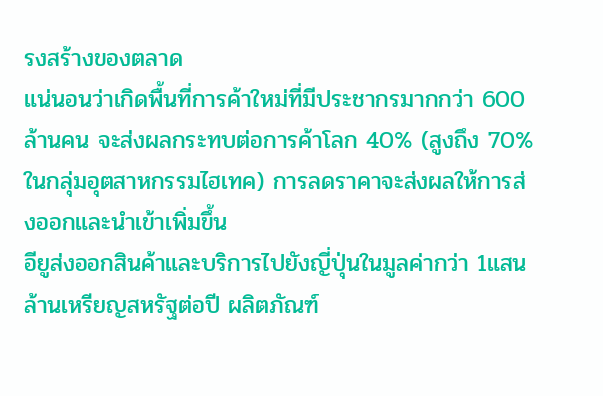รงสร้างของตลาด
แน่นอนว่าเกิดพื้นที่การค้าใหม่ที่มีประชากรมากกว่า 600 ล้านคน จะส่งผลกระทบต่อการค้าโลก 40% (สูงถึง 70% ในกลุ่มอุตสาหกรรมไฮเทค) การลดราคาจะส่งผลให้การส่งออกและนำเข้าเพิ่มขึ้น
อียูส่งออกสินค้าและบริการไปยังญี่ปุ่นในมูลค่ากว่า 1แสนล้านเหรียญสหรัฐต่อปี ผลิตภัณฑ์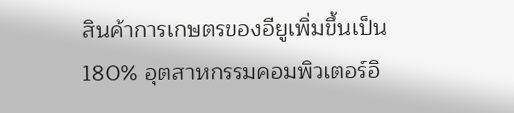สินค้าการเกษตรของอียูเพิ่มขึ้นเป็น 180% อุตสาหกรรมคอมพิวเตอร์อิ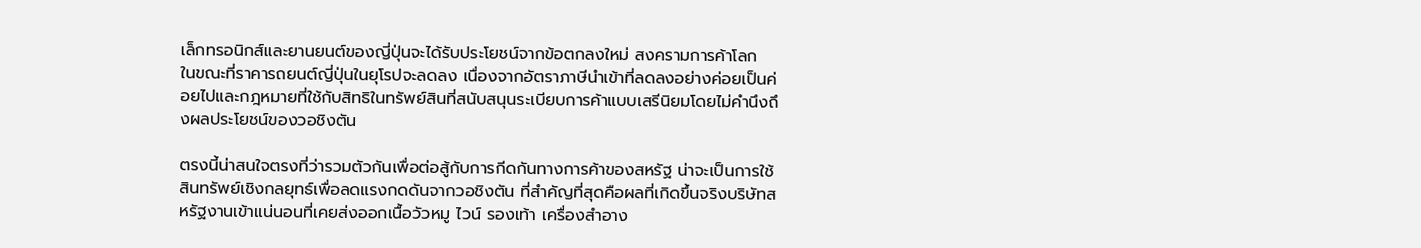เล็กทรอนิกส์และยานยนต์ของญี่ปุ่นจะได้รับประโยชน์จากข้อตกลงใหม่ สงครามการค้าโลก
ในขณะที่ราคารถยนต์ญี่ปุ่นในยุโรปจะลดลง เนื่องจากอัตราภาษีนำเข้าที่ลดลงอย่างค่อยเป็นค่อยไปและกฎหมายที่ใช้กับสิทธิในทรัพย์สินที่สนับสนุนระเบียบการค้าแบบเสรีนิยมโดยไม่คำนึงถึงผลประโยชน์ของวอชิงตัน

ตรงนี้น่าสนใจตรงที่ว่ารวมตัวกันเพื่อต่อสู้กับการกีดกันทางการค้าของสหรัฐ น่าจะเป็นการใช้สินทรัพย์เชิงกลยุทธ์เพื่อลดแรงกดดันจากวอชิงตัน ที่สำคัญที่สุดคือผลที่เกิดขึ้นจริงบริษัทสหรัฐงานเข้าแน่นอนที่เคยส่งออกเนื้อวัวหมู ไวน์ รองเท้า เครื่องสำอาง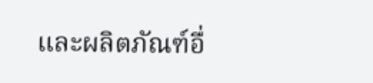และผลิตภัณฑ์อื่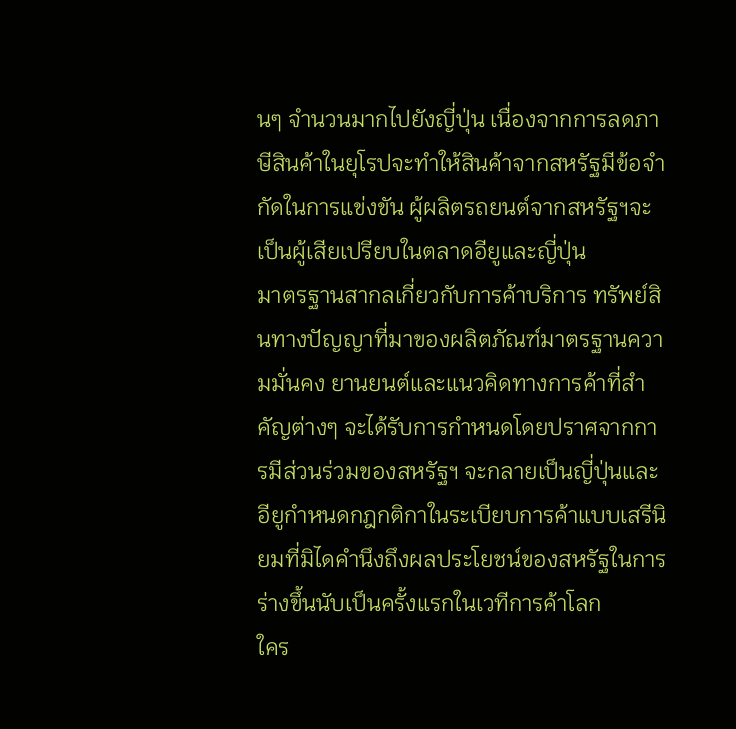นๆ จำนวนมากไปยังญี่ปุ่น เนื่องจากการลดภาษีสินค้าในยุโรปจะทำให้สินค้าจากสหรัฐมีข้อจำกัดในการแข่งขัน ผู้ผลิตรถยนต์จากสหรัฐฯจะเป็นผู้เสียเปรียบในตลาดอียูและญี่ปุ่น
มาตรฐานสากลเกี่ยวกับการค้าบริการ ทรัพย์สินทางปัญญาที่มาของผลิตภัณฑ์มาตรฐานความมั่นคง ยานยนต์และแนวคิดทางการค้าที่สำคัญต่างๆ จะได้รับการกำหนดโดยปราศจากการมีส่วนร่วมของสหรัฐฯ จะกลายเป็นญี่ปุ่นและอียูกำหนดกฎกติกาในระเบียบการค้าแบบเสรีนิยมที่มิไดคำนึงถึงผลประโยชน์ของสหรัฐในการร่างขึ้นนับเป็นครั้งแรกในเวทีการค้าโลก
ใคร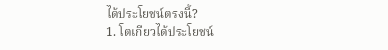ได้ประโยชน์ตรงนี้?
1. โตเกียวได้ประโยชน์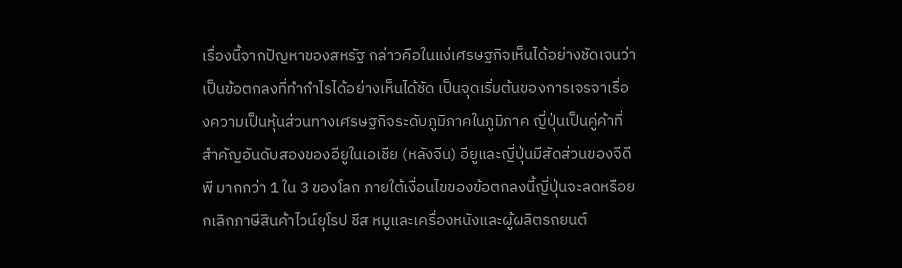เรื่องนี้จากปัญหาของสหรัฐ กล่าวคือในแง่เศรษฐกิจเห็นได้อย่างชัดเจนว่าเป็นข้อตกลงที่ทำกำไรได้อย่างเห็นได้ชัด เป็นจุดเริ่มต้นของการเจรจาเรื่องความเป็นหุ้นส่วนทางเศรษฐกิจระดับภูมิภาคในภูมิภาค ญี่ปุ่นเป็นคู่ค้าที่สำคัญอันดับสองของอียูในเอเชีย (หลังจีน) อียูและญี่ปุ่นมีสัดส่วนของจีดีพี มากกว่า 1 ใน 3 ของโลก ภายใต้เงื่อนไขของข้อตกลงนี้ญี่ปุ่นจะลดหรือยกเลิกภาษีสินค้าไวน์ยุโรป ชีส หมูและเครื่องหนังและผู้ผลิตรถยนต์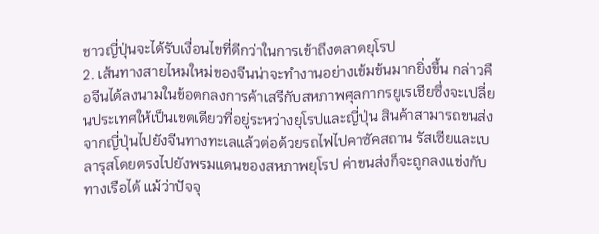ชาวญี่ปุ่นจะได้รับเงื่อนไขที่ดีกว่าในการเข้าถึงตลาดยุโรป
2. เส้นทางสายไหมใหม่ของจีนน่าจะทำงานอย่างเข้มข้นมากยิ่งขึ้น กล่าวคือจีนได้ลงนามในข้อตกลงการค้าเสรีกับสหภาพศุลกากรยูเรเชียซึ่งจะเปลี่ยนประเทศให้เป็นเขตเดียวที่อยู่ระหว่างยุโรปและญี่ปุ่น สินค้าสามารถขนส่งจากญี่ปุ่นไปยังจีนทางทะเลแล้วต่อด้วยรถไฟไปคาซัคสถาน รัสเซียและเบลารุสโดยตรงไปยังพรมแดนของสหภาพยุโรป ค่าขนส่งก็จะถูกลงแข่งกับทางเรือได้ แม้ว่าปัจจุ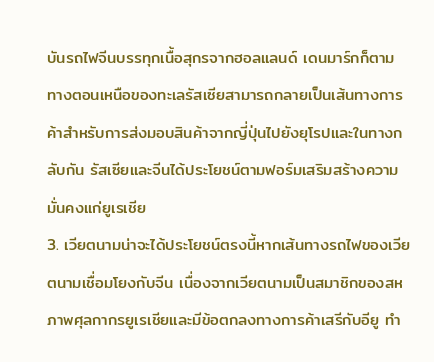บันรถไฟจีนบรรทุกเนื้อสุกรจากฮอลแลนด์ เดนมาร์กก็ตาม ทางตอนเหนือของทะเลรัสเซียสามารถกลายเป็นเส้นทางการค้าสำหรับการส่งมอบสินค้าจากญี่ปุ่นไปยังยุโรปและในทางกลับกัน รัสเซียและจีนได้ประโยชน์ตามฟอร์มเสริมสร้างความมั่นคงแก่ยูเรเชีย
3. เวียตนามน่าจะได้ประโยชน์ตรงนี้หากเส้นทางรถไฟของเวียตนามเชื่อมโยงกับจีน เนื่องจากเวียตนามเป็นสมาชิกของสหภาพศุลกากรยูเรเชียและมีข้อตกลงทางการค้าเสรีกับอียู ทำ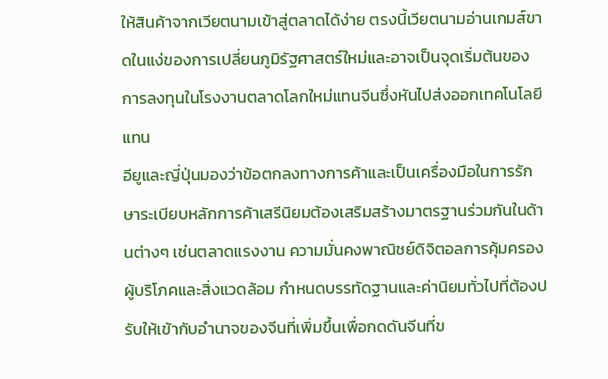ให้สินค้าจากเวียตนามเข้าสู่ตลาดได้ง่าย ตรงนี้เวียตนามอ่านเกมส์ขาดในแง่ของการเปลี่ยนภูมิรัฐศาสตร์ใหม่และอาจเป็นจุดเริ่มต้นของการลงทุนในโรงงานตลาดโลกใหม่แทนจีนซึ่งหันไปส่งออกเทคโนโลยีแทน
อียูและญี่ปุ่นมองว่าข้อตกลงทางการค้าและเป็นเครื่องมือในการรักษาระเบียบหลักการค้าเสรีนิยมต้องเสริมสร้างมาตรฐานร่วมกันในด้านต่างๆ เช่นตลาดแรงงาน ความมั่นคงพาณิชย์ดิจิตอลการคุ้มครองผู้บริโภคและสิ่งแวดล้อม กำหนดบรรทัดฐานและค่านิยมทั่วไปที่ต้องปรับให้เข้ากับอำนาจของจีนที่เพิ่มขึ้นเพื่อกดดันจีนที่ข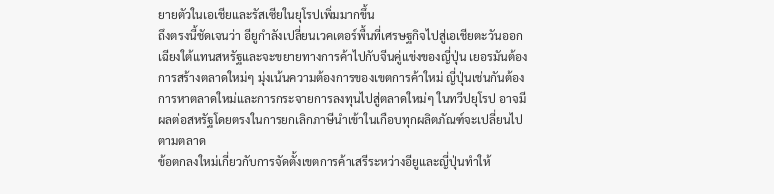ยายตัวในเอเชียและรัสเซียในยุโรปเพิ่มมากขึ้น
ถึงตรงนี้ชัดเจนว่า อียูกำลังเปลี่ยนเวคเตอร์พื้นที่เศรษฐกิจไปสู่เอเชียตะวันออกเฉียงใต้แทนสหรัฐและจะขยายทางการค้าไปกับจีนคู่แข่งของญี่ปุ่น เยอรมันต้องการสร้างตลาดใหม่ๆ มุ่งเน้นความต้องการของเขตการค้าใหม่ ญี่ปุ่นเช่นกันต้องการหาตลาดใหม่และการกระจายการลงทุนไปสู่ตลาดใหม่ๆ ในทวีปยุโรป อาจมีผลต่อสหรัฐโดยตรงในการยกเลิกภาษีนำเข้าในเกือบทุกผลิตภัณฑ์จะเปลี่ยนไปตามตลาด
ข้อตกลงใหม่เกี่ยวกับการจัดตั้งเขตการค้าเสรีระหว่างอียูและญี่ปุ่นทำให้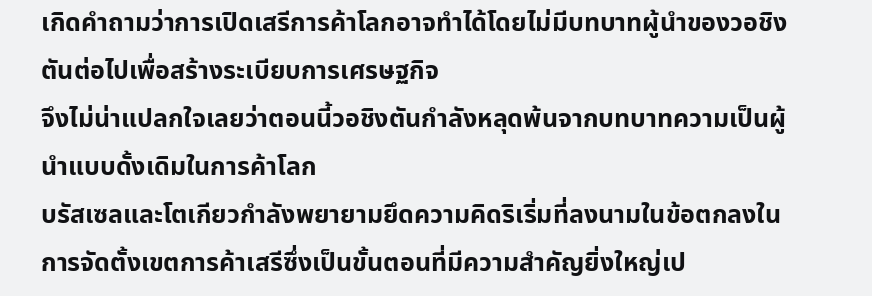เกิดคำถามว่าการเปิดเสรีการค้าโลกอาจทำได้โดยไม่มีบทบาทผู้นำของวอชิงตันต่อไปเพื่อสร้างระเบียบการเศรษฐกิจ
จึงไม่น่าแปลกใจเลยว่าตอนนี้วอชิงตันกำลังหลุดพ้นจากบทบาทความเป็นผู้นำแบบดั้งเดิมในการค้าโลก
บรัสเซลและโตเกียวกำลังพยายามยึดความคิดริเริ่มที่ลงนามในข้อตกลงในการจัดตั้งเขตการค้าเสรีซึ่งเป็นขั้นตอนที่มีความสำคัญยิ่งใหญ่เป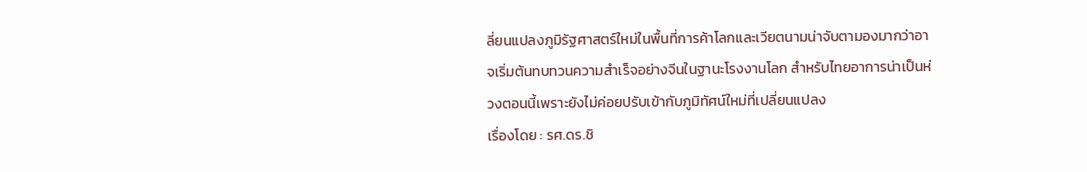ลี่ยนแปลงภูมิรัฐศาสตร์ใหม่ในพื้นที่การค้าโลกและเวียตนามน่าจับตามองมากว่าอาจเริ่มต้นทบทวนความสำเร็จอย่างจีนในฐานะโรงงานโลก สำหรับไทยอาการน่าเป็นห่วงตอนนี้เพราะยังไม่ค่อยปรับเข้ากับภูมิทัศน์ใหม่ที่เปลี่ยนแปลง
เรื่องโดย : รศ.ดร.ชิ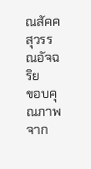ณสัคค สุวรรณอัจฉริย
ขอบคุณภาพจาก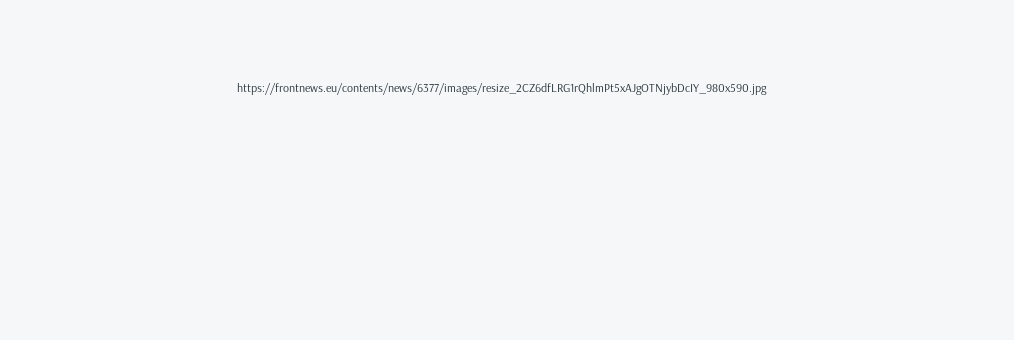https://frontnews.eu/contents/news/6377/images/resize_2CZ6dfLRG1rQhlmPt5xAJgOTNjybDcIY_980x590.jpg